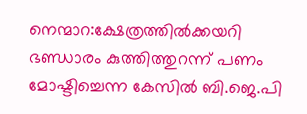നെന്മാറ:ക്ഷേത്രത്തിൽക്കയറി ഭണ്ഡാരം കുത്തിത്തുറന്ന് പണം മോഷ്ടിച്ചെന്ന കേസിൽ ബി.ജെ.പി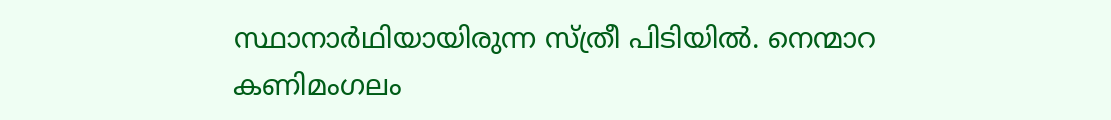സ്ഥാനാർഥിയായിരുന്ന സ്ത്രീ പിടിയിൽ. നെന്മാറ കണിമംഗലം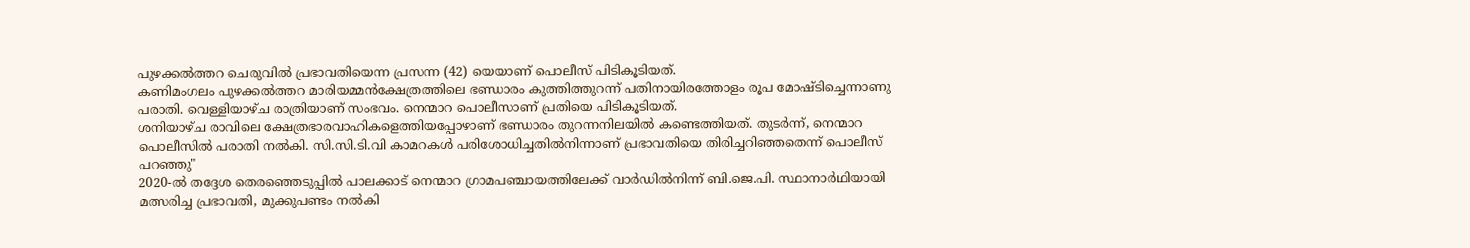പുഴക്കൽത്തറ ചെരുവിൽ പ്രഭാവതിയെന്ന പ്രസന്ന (42) യെയാണ് പൊലീസ് പിടികൂടിയത്.
കണിമംഗലം പുഴക്കൽത്തറ മാരിയമ്മൻക്ഷേത്രത്തിലെ ഭണ്ഡാരം കുത്തിത്തുറന്ന് പതിനായിരത്തോളം രൂപ മോഷ്ടിച്ചെന്നാണു പരാതി. വെള്ളിയാഴ്ച രാത്രിയാണ് സംഭവം. നെന്മാറ പൊലീസാണ് പ്രതിയെ പിടികൂടിയത്.
ശനിയാഴ്ച രാവിലെ ക്ഷേത്രഭാരവാഹികളെത്തിയപ്പോഴാണ് ഭണ്ഡാരം തുറന്നനിലയിൽ കണ്ടെത്തിയത്. തുടർന്ന്, നെന്മാറ പൊലീസിൽ പരാതി നൽകി. സി.സി.ടി.വി കാമറകൾ പരിശോധിച്ചതിൽനിന്നാണ് പ്രഭാവതിയെ തിരിച്ചറിഞ്ഞതെന്ന് പൊലീസ് പറഞ്ഞു"
2020-ൽ തദ്ദേശ തെരഞ്ഞെടുപ്പിൽ പാലക്കാട് നെന്മാറ ഗ്രാമപഞ്ചായത്തിലേക്ക് വാർഡിൽനിന്ന് ബി.ജെ.പി. സ്ഥാനാർഥിയായി മത്സരിച്ച പ്രഭാവതി, മുക്കുപണ്ടം നൽകി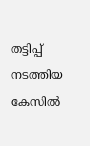തട്ടിപ്പ് നടത്തിയ കേസിൽ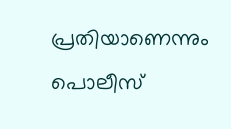പ്രതിയാണെന്നും പൊലീസ്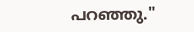പറഞ്ഞു."